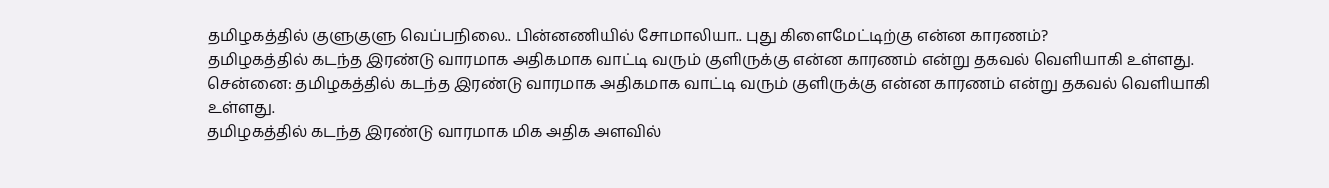தமிழகத்தில் குளுகுளு வெப்பநிலை.. பின்னணியில் சோமாலியா.. புது கிளைமேட்டிற்கு என்ன காரணம்?
தமிழகத்தில் கடந்த இரண்டு வாரமாக அதிகமாக வாட்டி வரும் குளிருக்கு என்ன காரணம் என்று தகவல் வெளியாகி உள்ளது.
சென்னை: தமிழகத்தில் கடந்த இரண்டு வாரமாக அதிகமாக வாட்டி வரும் குளிருக்கு என்ன காரணம் என்று தகவல் வெளியாகி உள்ளது.
தமிழகத்தில் கடந்த இரண்டு வாரமாக மிக அதிக அளவில்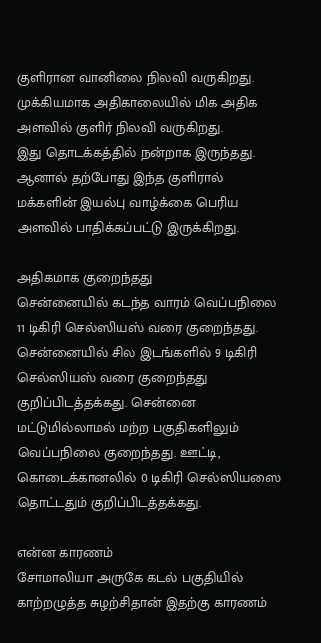குளிரான வானிலை நிலவி வருகிறது. முக்கியமாக அதிகாலையில் மிக அதிக அளவில் குளிர் நிலவி வருகிறது.
இது தொடக்கத்தில் நன்றாக இருந்தது. ஆனால் தற்போது இந்த குளிரால் மக்களின் இயல்பு வாழ்க்கை பெரிய அளவில் பாதிக்கப்பட்டு இருக்கிறது.

அதிகமாக குறைந்தது
சென்னையில் கடந்த வாரம் வெப்பநிலை 11 டிகிரி செல்ஸியஸ் வரை குறைந்தது. சென்னையில் சில இடங்களில் 9 டிகிரி செல்ஸியஸ் வரை குறைந்தது குறிப்பிடத்தக்கது. சென்னை மட்டுமில்லாமல் மற்ற பகுதிகளிலும் வெப்பநிலை குறைந்தது. ஊட்டி, கொடைக்கானலில் 0 டிகிரி செல்ஸியஸை தொட்டதும் குறிப்பிடத்தக்கது.

என்ன காரணம்
சோமாலியா அருகே கடல் பகுதியில் காற்றழுத்த சுழற்சிதான் இதற்கு காரணம்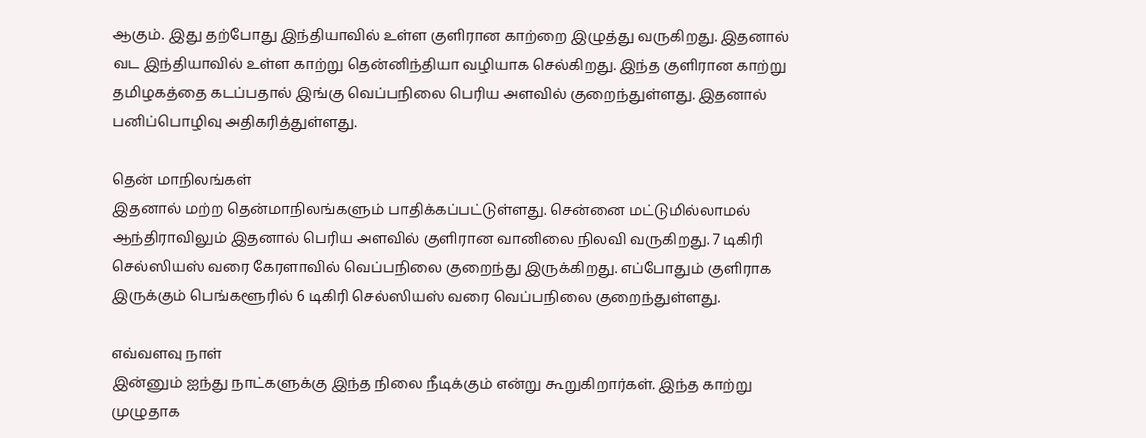ஆகும். இது தற்போது இந்தியாவில் உள்ள குளிரான காற்றை இழுத்து வருகிறது. இதனால் வட இந்தியாவில் உள்ள காற்று தென்னிந்தியா வழியாக செல்கிறது. இந்த குளிரான காற்று தமிழகத்தை கடப்பதால் இங்கு வெப்பநிலை பெரிய அளவில் குறைந்துள்ளது. இதனால் பனிப்பொழிவு அதிகரித்துள்ளது.

தென் மாநிலங்கள்
இதனால் மற்ற தென்மாநிலங்களும் பாதிக்கப்பட்டுள்ளது. சென்னை மட்டுமில்லாமல் ஆந்திராவிலும் இதனால் பெரிய அளவில் குளிரான வானிலை நிலவி வருகிறது. 7 டிகிரி செல்ஸியஸ் வரை கேரளாவில் வெப்பநிலை குறைந்து இருக்கிறது. எப்போதும் குளிராக இருக்கும் பெங்களூரில் 6 டிகிரி செல்ஸியஸ் வரை வெப்பநிலை குறைந்துள்ளது.

எவ்வளவு நாள்
இன்னும் ஐந்து நாட்களுக்கு இந்த நிலை நீடிக்கும் என்று கூறுகிறார்கள். இந்த காற்று முழுதாக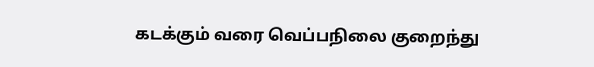கடக்கும் வரை வெப்பநிலை குறைந்து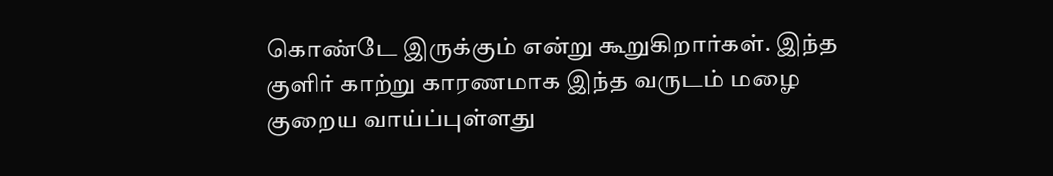கொண்டே இருக்கும் என்று கூறுகிறார்கள். இந்த குளிர் காற்று காரணமாக இந்த வருடம் மழை குறைய வாய்ப்புள்ளது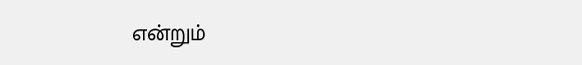என்றும்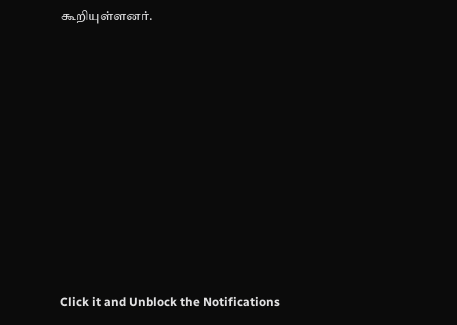கூறியுள்ளனர்.












Click it and Unblock the Notifications